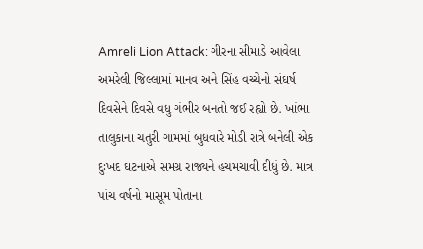Amreli Lion Attack: ગીરના સીમાડે આવેલા અમરેલી જિલ્લામાં માનવ અને સિંહ વચ્ચેનો સંઘર્ષ દિવસેને દિવસે વધુ ગંભીર બનતો જઈ રહ્યો છે. ખાંભા તાલુકાના ચતુરી ગામમાં બુધવારે મોડી રાત્રે બનેલી એક દુઃખદ ઘટનાએ સમગ્ર રાજ્યને હચમચાવી દીધું છે. માત્ર પાંચ વર્ષનો માસૂમ પોતાના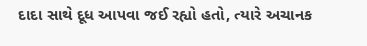દાદા સાથે દૂધ આપવા જઈ રહ્યો હતો, ત્યારે અચાનક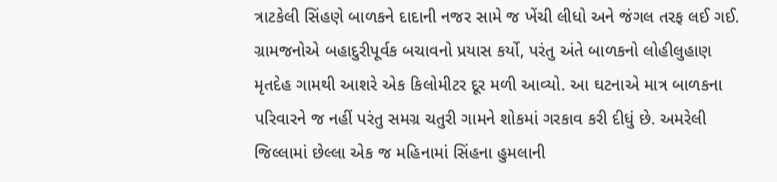ત્રાટકેલી સિંહણે બાળકને દાદાની નજર સામે જ ખેંચી લીધો અને જંગલ તરફ લઈ ગઈ. ગ્રામજનોએ બહાદુરીપૂર્વક બચાવનો પ્રયાસ કર્યો, પરંતુ અંતે બાળકનો લોહીલુહાણ મૃતદેહ ગામથી આશરે એક કિલોમીટર દૂર મળી આવ્યો. આ ઘટનાએ માત્ર બાળકના પરિવારને જ નહીં પરંતુ સમગ્ર ચતુરી ગામને શોકમાં ગરકાવ કરી દીધું છે. અમરેલી જિલ્લામાં છેલ્લા એક જ મહિનામાં સિંહના હુમલાની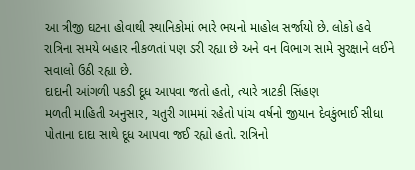આ ત્રીજી ઘટના હોવાથી સ્થાનિકોમાં ભારે ભયનો માહોલ સર્જાયો છે. લોકો હવે રાત્રિના સમયે બહાર નીકળતાં પણ ડરી રહ્યા છે અને વન વિભાગ સામે સુરક્ષાને લઈને સવાલો ઉઠી રહ્યા છે.
દાદાની આંગળી પકડી દૂધ આપવા જતો હતો, ત્યારે ત્રાટકી સિંહણ
મળતી માહિતી અનુસાર, ચતુરી ગામમાં રહેતો પાંચ વર્ષનો જીયાન દેવકુંભાઈ સીધા પોતાના દાદા સાથે દૂધ આપવા જઈ રહ્યો હતો. રાત્રિનો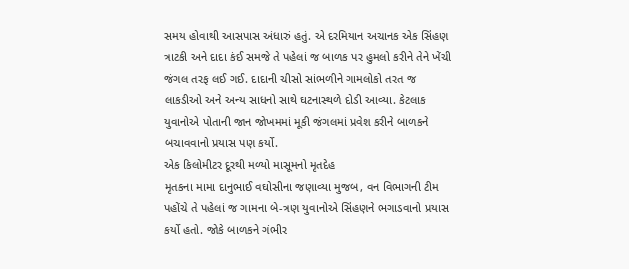સમય હોવાથી આસપાસ અંધારું હતું. એ દરમિયાન અચાનક એક સિંહણ ત્રાટકી અને દાદા કંઈ સમજે તે પહેલાં જ બાળક પર હુમલો કરીને તેને ખેંચી જંગલ તરફ લઈ ગઈ. દાદાની ચીસો સાંભળીને ગામલોકો તરત જ લાકડીઓ અને અન્ય સાધનો સાથે ઘટનાસ્થળે દોડી આવ્યા. કેટલાક યુવાનોએ પોતાની જાન જોખમમાં મૂકી જંગલમાં પ્રવેશ કરીને બાળકને બચાવવાનો પ્રયાસ પણ કર્યો.
એક કિલોમીટર દૂરથી મળ્યો માસૂમનો મૃતદેહ
મૃતકના મામા દાનુભાઈ વઘોસીના જણાવ્યા મુજબ, વન વિભાગની ટીમ પહોંચે તે પહેલાં જ ગામના બે-ત્રણ યુવાનોએ સિંહણને ભગાડવાનો પ્રયાસ કર્યો હતો. જોકે બાળકને ગંભીર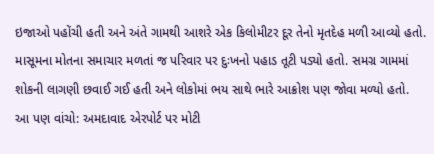ઇજાઓ પહોંચી હતી અને અંતે ગામથી આશરે એક કિલોમીટર દૂર તેનો મૃતદેહ મળી આવ્યો હતો. માસૂમના મોતના સમાચાર મળતાં જ પરિવાર પર દુઃખનો પહાડ તૂટી પડ્યો હતો. સમગ્ર ગામમાં શોકની લાગણી છવાઈ ગઈ હતી અને લોકોમાં ભય સાથે ભારે આક્રોશ પણ જોવા મળ્યો હતો.
આ પણ વાંચો: અમદાવાદ એરપોર્ટ પર મોટી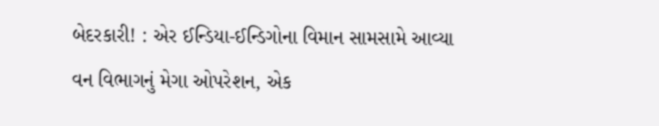બેદરકારી! : એર ઈન્ડિયા-ઈન્ડિગોના વિમાન સામસામે આવ્યા
વન વિભાગનું મેગા ઓપરેશન, એક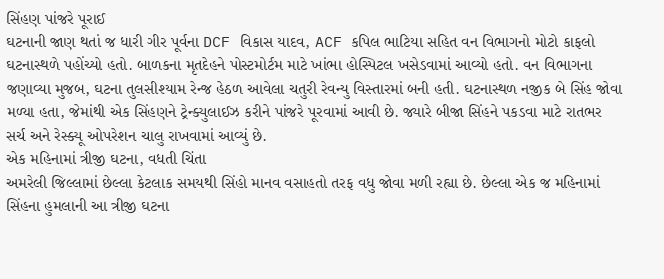સિંહણ પાંજરે પૂરાઈ
ઘટનાની જાણ થતાં જ ધારી ગીર પૂર્વના DCF વિકાસ યાદવ, ACF કપિલ ભાટિયા સહિત વન વિભાગનો મોટો કાફલો ઘટનાસ્થળે પહોંચ્યો હતો. બાળકના મૃતદેહને પોસ્ટમોર્ટમ માટે ખાંભા હોસ્પિટલ ખસેડવામાં આવ્યો હતો. વન વિભાગના જણાવ્યા મુજબ, ઘટના તુલસીશ્યામ રેન્જ હેઠળ આવેલા ચતુરી રેવન્યુ વિસ્તારમાં બની હતી. ઘટનાસ્થળ નજીક બે સિંહ જોવા મળ્યા હતા, જેમાંથી એક સિંહણને ટ્રેન્ક્યુલાઈઝ કરીને પાંજરે પૂરવામાં આવી છે. જ્યારે બીજા સિંહને પકડવા માટે રાતભર સર્ચ અને રેસ્ક્યૂ ઓપરેશન ચાલુ રાખવામાં આવ્યું છે.
એક મહિનામાં ત્રીજી ઘટના, વધતી ચિંતા
અમરેલી જિલ્લામાં છેલ્લા કેટલાક સમયથી સિંહો માનવ વસાહતો તરફ વધુ જોવા મળી રહ્યા છે. છેલ્લા એક જ મહિનામાં સિંહના હુમલાની આ ત્રીજી ઘટના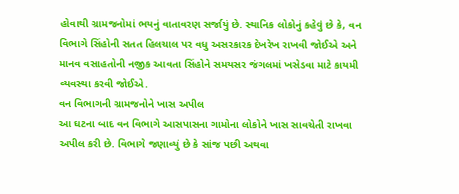હોવાથી ગ્રામજનોમાં ભયનું વાતાવરણ સર્જાયું છે. સ્થાનિક લોકોનું કહેવું છે કે, વન વિભાગે સિંહોની સતત હિલચાલ પર વધુ અસરકારક દેખરેખ રાખવી જોઈએ અને માનવ વસાહતોની નજીક આવતા સિંહોને સમયસર જંગલમાં ખસેડવા માટે કાયમી વ્યવસ્થા કરવી જોઈએ.
વન વિભાગની ગ્રામજનોને ખાસ અપીલ
આ ઘટના બાદ વન વિભાગે આસપાસના ગામોના લોકોને ખાસ સાવચેતી રાખવા અપીલ કરી છે. વિભાગે જણાવ્યું છે કે સાંજ પછી અથવા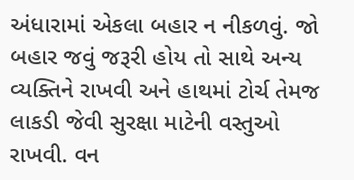અંધારામાં એકલા બહાર ન નીકળવું. જો બહાર જવું જરૂરી હોય તો સાથે અન્ય વ્યક્તિને રાખવી અને હાથમાં ટોર્ચ તેમજ લાકડી જેવી સુરક્ષા માટેની વસ્તુઓ રાખવી. વન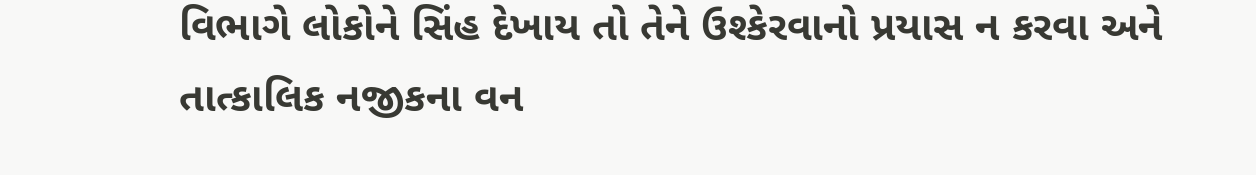વિભાગે લોકોને સિંહ દેખાય તો તેને ઉશ્કેરવાનો પ્રયાસ ન કરવા અને તાત્કાલિક નજીકના વન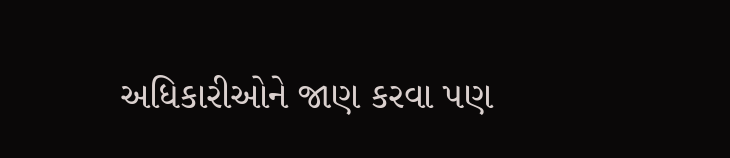અધિકારીઓને જાણ કરવા પણ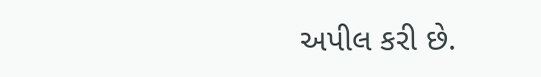અપીલ કરી છે.